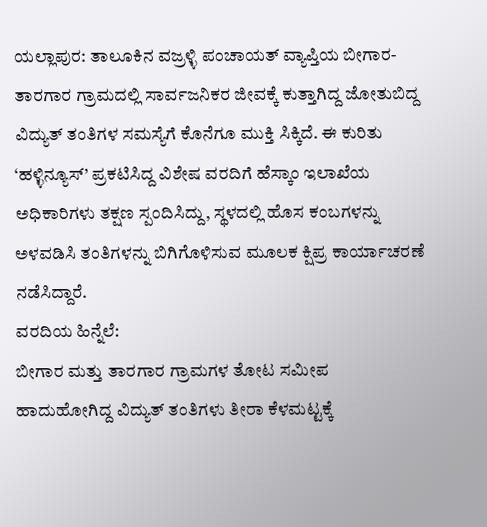ಯಲ್ಲಾಪುರ: ತಾಲೂಕಿನ ವಜ್ರಳ್ಳಿ ಪಂಚಾಯತ್ ವ್ಯಾಪ್ತಿಯ ಬೀಗಾರ-ತಾರಗಾರ ಗ್ರಾಮದಲ್ಲಿ ಸಾರ್ವಜನಿಕರ ಜೀವಕ್ಕೆ ಕುತ್ತಾಗಿದ್ದ ಜೋತುಬಿದ್ದ ವಿದ್ಯುತ್ ತಂತಿಗಳ ಸಮಸ್ಯೆಗೆ ಕೊನೆಗೂ ಮುಕ್ತಿ ಸಿಕ್ಕಿದೆ. ಈ ಕುರಿತು ‘ಹಳ್ಳಿನ್ಯೂಸ್’ ಪ್ರಕಟಿಸಿದ್ದ ವಿಶೇಷ ವರದಿಗೆ ಹೆಸ್ಕಾಂ ಇಲಾಖೆಯ ಅಧಿಕಾರಿಗಳು ತಕ್ಷಣ ಸ್ಪಂದಿಸಿದ್ದು, ಸ್ಥಳದಲ್ಲಿ ಹೊಸ ಕಂಬಗಳನ್ನು ಅಳವಡಿಸಿ ತಂತಿಗಳನ್ನು ಬಿಗಿಗೊಳಿಸುವ ಮೂಲಕ ಕ್ಷಿಪ್ರ ಕಾರ್ಯಾಚರಣೆ ನಡೆಸಿದ್ದಾರೆ.
ವರದಿಯ ಹಿನ್ನೆಲೆ:
ಬೀಗಾರ ಮತ್ತು ತಾರಗಾರ ಗ್ರಾಮಗಳ ತೋಟ ಸಮೀಪ ಹಾದುಹೋಗಿದ್ದ ವಿದ್ಯುತ್ ತಂತಿಗಳು ತೀರಾ ಕೆಳಮಟ್ಟಕ್ಕೆ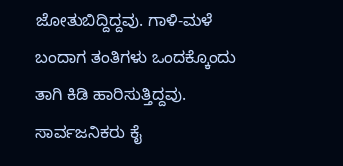ಜೋತುಬಿದ್ದಿದ್ದವು. ಗಾಳಿ-ಮಳೆ ಬಂದಾಗ ತಂತಿಗಳು ಒಂದಕ್ಕೊಂದು ತಾಗಿ ಕಿಡಿ ಹಾರಿಸುತ್ತಿದ್ದವು. ಸಾರ್ವಜನಿಕರು ಕೈ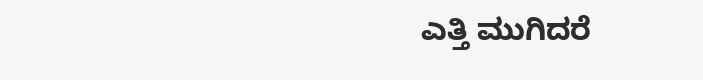ಎತ್ತಿ ಮುಗಿದರೆ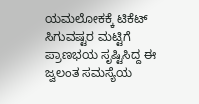ಯಮಲೋಕಕ್ಕೆ ಟಿಕೆಟ್ ಸಿಗುವಷ್ಟರ ಮಟ್ಟಿಗೆ ಪ್ರಾಣಭಯ ಸೃಷ್ಟಿಸಿದ್ದ ಈ ಜ್ವಲಂತ ಸಮಸ್ಯೆಯ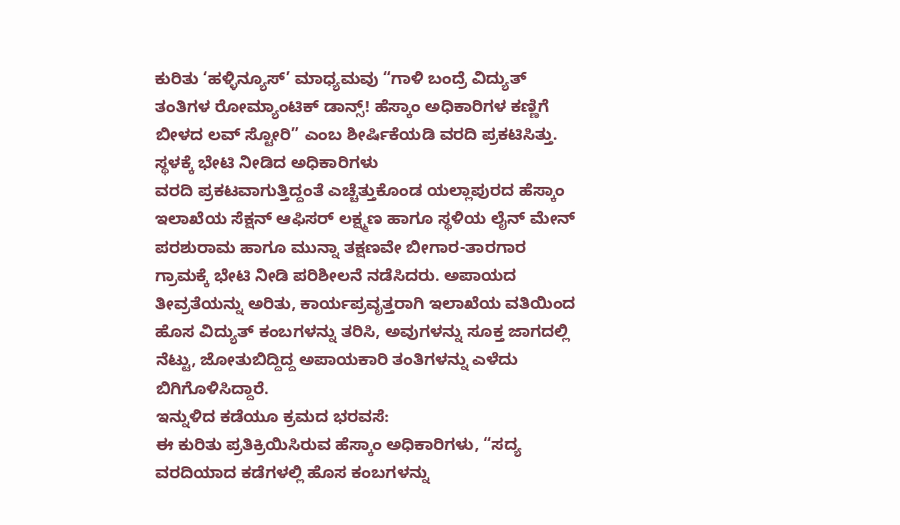ಕುರಿತು ‘ಹಳ್ಳಿನ್ಯೂಸ್’ ಮಾಧ್ಯಮವು “ಗಾಳಿ ಬಂದ್ರೆ ವಿದ್ಯುತ್ ತಂತಿಗಳ ರೋಮ್ಯಾಂಟಿಕ್ ಡಾನ್ಸ್! ಹೆಸ್ಕಾಂ ಅಧಿಕಾರಿಗಳ ಕಣ್ಣಿಗೆ ಬೀಳದ ಲವ್ ಸ್ಟೋರಿ” ಎಂಬ ಶೀರ್ಷಿಕೆಯಡಿ ವರದಿ ಪ್ರಕಟಿಸಿತ್ತು.
ಸ್ಥಳಕ್ಕೆ ಭೇಟಿ ನೀಡಿದ ಅಧಿಕಾರಿಗಳು
ವರದಿ ಪ್ರಕಟವಾಗುತ್ತಿದ್ದಂತೆ ಎಚ್ಚೆತ್ತುಕೊಂಡ ಯಲ್ಲಾಪುರದ ಹೆಸ್ಕಾಂ ಇಲಾಖೆಯ ಸೆಕ್ಷನ್ ಆಫಿಸರ್ ಲಕ್ಷ್ಮಣ ಹಾಗೂ ಸ್ಥಳಿಯ ಲೈನ್ ಮೇನ್ ಪರಶುರಾಮ ಹಾಗೂ ಮುನ್ನಾ ತಕ್ಷಣವೇ ಬೀಗಾರ-ತಾರಗಾರ ಗ್ರಾಮಕ್ಕೆ ಭೇಟಿ ನೀಡಿ ಪರಿಶೀಲನೆ ನಡೆಸಿದರು. ಅಪಾಯದ ತೀವ್ರತೆಯನ್ನು ಅರಿತು, ಕಾರ್ಯಪ್ರವೃತ್ತರಾಗಿ ಇಲಾಖೆಯ ವತಿಯಿಂದ ಹೊಸ ವಿದ್ಯುತ್ ಕಂಬಗಳನ್ನು ತರಿಸಿ, ಅವುಗಳನ್ನು ಸೂಕ್ತ ಜಾಗದಲ್ಲಿ ನೆಟ್ಟು, ಜೋತುಬಿದ್ದಿದ್ದ ಅಪಾಯಕಾರಿ ತಂತಿಗಳನ್ನು ಎಳೆದು ಬಿಗಿಗೊಳಿಸಿದ್ದಾರೆ.
ಇನ್ನುಳಿದ ಕಡೆಯೂ ಕ್ರಮದ ಭರವಸೆ:
ಈ ಕುರಿತು ಪ್ರತಿಕ್ರಿಯಿಸಿರುವ ಹೆಸ್ಕಾಂ ಅಧಿಕಾರಿಗಳು, “ಸದ್ಯ ವರದಿಯಾದ ಕಡೆಗಳಲ್ಲಿ ಹೊಸ ಕಂಬಗಳನ್ನು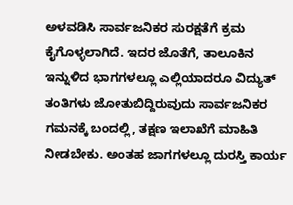ಅಳವಡಿಸಿ ಸಾರ್ವಜನಿಕರ ಸುರಕ್ಷತೆಗೆ ಕ್ರಮ ಕೈಗೊಳ್ಳಲಾಗಿದೆ. ಇದರ ಜೊತೆಗೆ, ತಾಲೂಕಿನ ಇನ್ನುಳಿದ ಭಾಗಗಳಲ್ಲೂ ಎಲ್ಲಿಯಾದರೂ ವಿದ್ಯುತ್ ತಂತಿಗಳು ಜೋತುಬಿದ್ದಿರುವುದು ಸಾರ್ವಜನಿಕರ ಗಮನಕ್ಕೆ ಬಂದಲ್ಲಿ, ತಕ್ಷಣ ಇಲಾಖೆಗೆ ಮಾಹಿತಿ ನೀಡಬೇಕು. ಅಂತಹ ಜಾಗಗಳಲ್ಲೂ ದುರಸ್ತಿ ಕಾರ್ಯ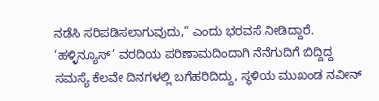ನಡೆಸಿ ಸರಿಪಡಿಸಲಾಗುವುದು,” ಎಂದು ಭರವಸೆ ನೀಡಿದ್ದಾರೆ.
‘ಹಳ್ಳಿನ್ಯೂಸ್’ ವರದಿಯ ಪರಿಣಾಮದಿಂದಾಗಿ ನೆನೆಗುದಿಗೆ ಬಿದ್ದಿದ್ದ ಸಮಸ್ಯೆ ಕೆಲವೇ ದಿನಗಳಲ್ಲಿ ಬಗೆಹರಿದಿದ್ದು, ಸ್ಥಳಿಯ ಮುಖಂಡ ನವೀನ್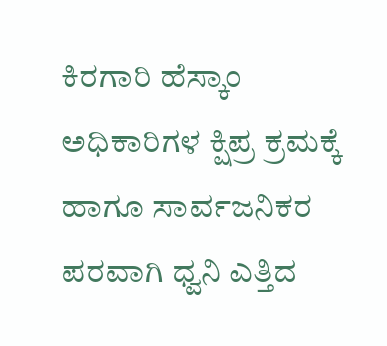ಕಿರಗಾರಿ ಹೆಸ್ಕಾಂ ಅಧಿಕಾರಿಗಳ ಕ್ಷಿಪ್ರ ಕ್ರಮಕ್ಕೆ ಹಾಗೂ ಸಾರ್ವಜನಿಕರ ಪರವಾಗಿ ಧ್ವನಿ ಎತ್ತಿದ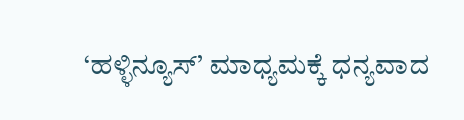‘ಹಳ್ಳಿನ್ಯೂಸ್’ ಮಾಧ್ಯಮಕ್ಕೆ ಧನ್ಯವಾದ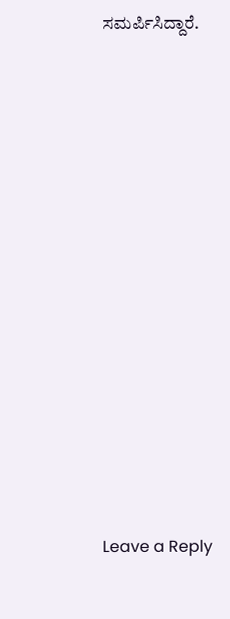ಸಮರ್ಪಿಸಿದ್ದಾರೆ.













Leave a Reply